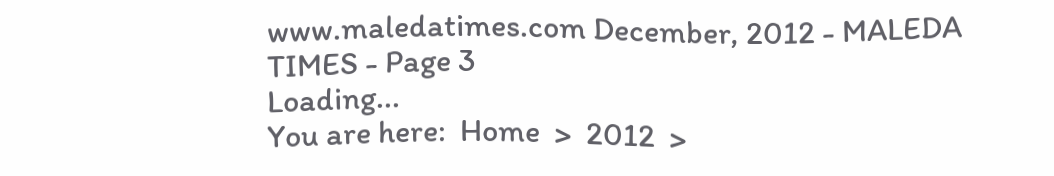www.maledatimes.com December, 2012 - MALEDA TIMES - Page 3
Loading...
You are here:  Home  >  2012  >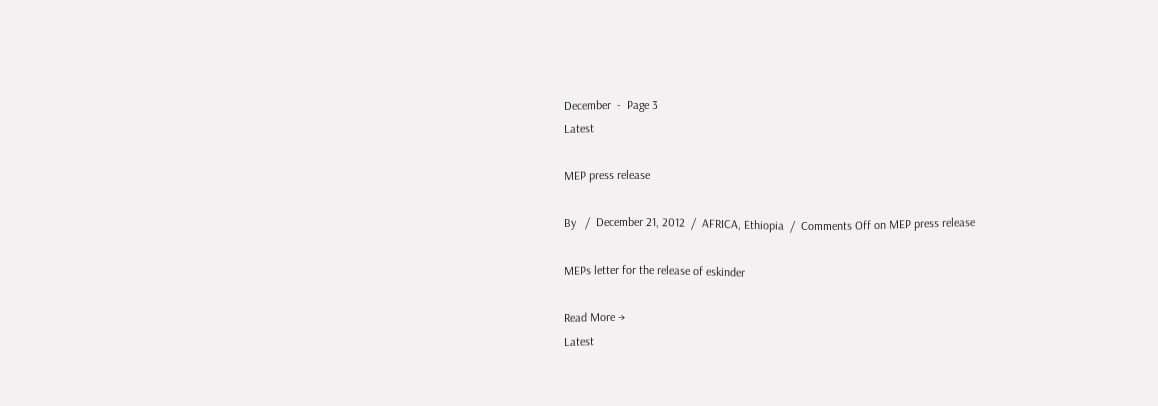December  -  Page 3
Latest

MEP press release

By   /  December 21, 2012  /  AFRICA, Ethiopia  /  Comments Off on MEP press release

MEPs letter for the release of eskinder

Read More →
Latest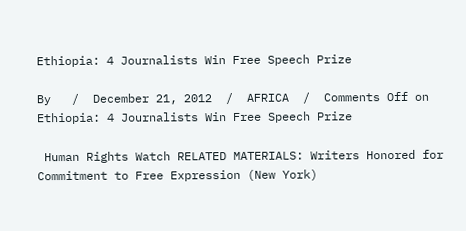Ethiopia: 4 Journalists Win Free Speech Prize

By   /  December 21, 2012  /  AFRICA  /  Comments Off on Ethiopia: 4 Journalists Win Free Speech Prize

 Human Rights Watch RELATED MATERIALS: Writers Honored for Commitment to Free Expression (New York)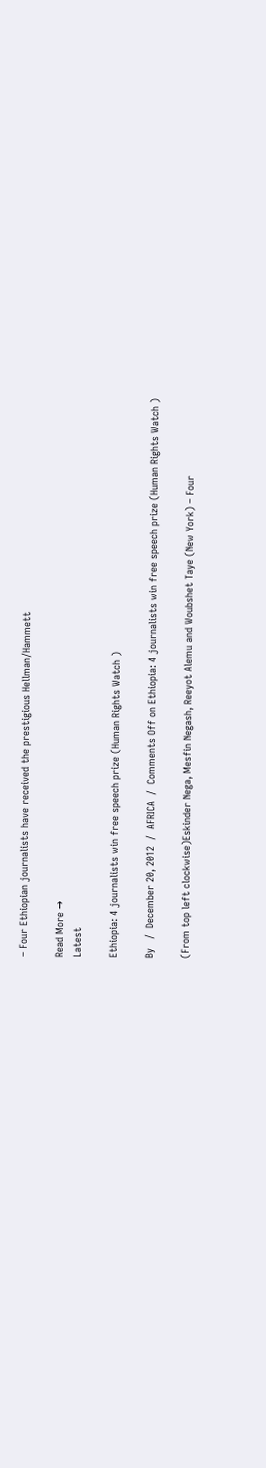– Four Ethiopian journalists have received the prestigious Hellman/Hammett

Read More →
Latest

Ethiopia: 4 journalists win free speech prize (Human Rights Watch )

By   /  December 20, 2012  /  AFRICA  /  Comments Off on Ethiopia: 4 journalists win free speech prize (Human Rights Watch )

(From top left clockwise)Eskinder Nega, Mesfin Negash, Reeyot Alemu and Woubshet Taye (New York) – Four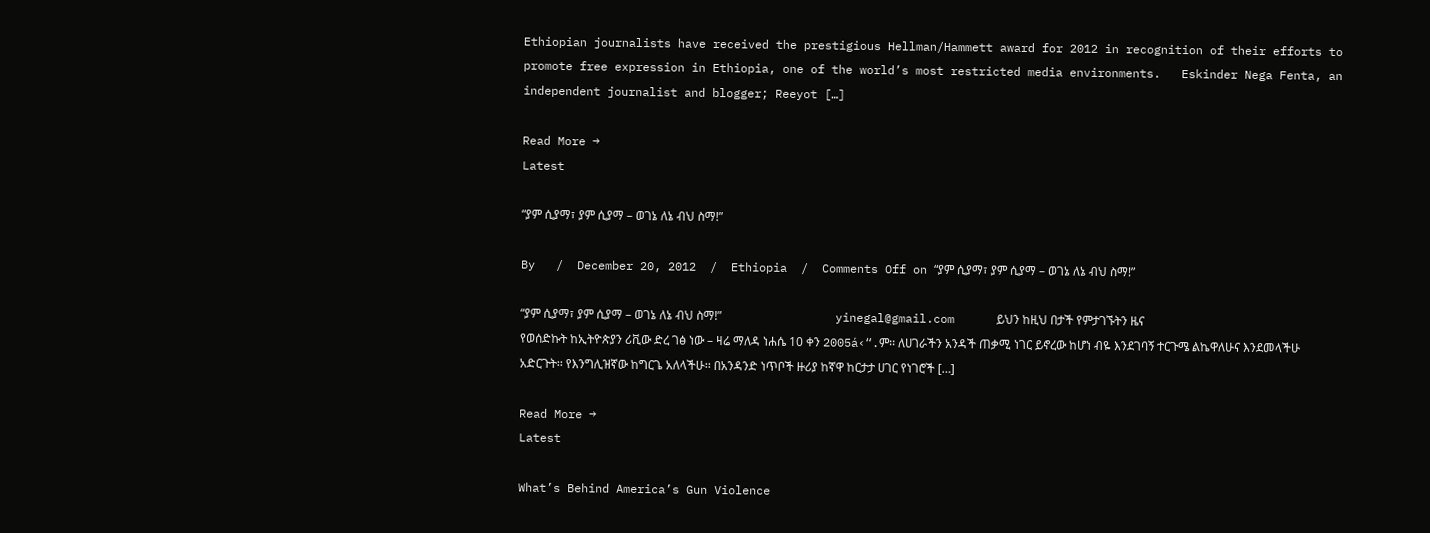Ethiopian journalists have received the prestigious Hellman/Hammett award for 2012 in recognition of their efforts to promote free expression in Ethiopia, one of the world’s most restricted media environments.   Eskinder Nega Fenta, an independent journalist and blogger; Reeyot […]

Read More →
Latest

“ያም ሲያማ፣ ያም ሲያማ – ወገኔ ለኔ ብህ ስማ!”

By   /  December 20, 2012  /  Ethiopia  /  Comments Off on “ያም ሲያማ፣ ያም ሲያማ – ወገኔ ለኔ ብህ ስማ!”

“ያም ሲያማ፣ ያም ሲያማ – ወገኔ ለኔ ብህ ስማ!”                                      yinegal@gmail.com      ይህን ከዚህ በታች የምታገኙትን ዜና የወሰድኩት ከኢትዮጵያን ሪቪው ድረ ገፅ ነው – ዛሬ ማለዳ ነሐሴ 10 ቀን 2005á‹“.ም፡፡ ለሀገራችን አንዳች ጠቃሚ ነገር ይኖረው ከሆነ ብዬ እንደገባኝ ተርጉሜ ልኬዋለሁና እንደመላችሁ አድርጉት፡፡ የእንግሊዝኛው ከግርጌ አለላችሁ፡፡ በአንዳንድ ነጥቦች ዙሪያ ከኛዋ ከርታታ ሀገር የነገሮች […]

Read More →
Latest

What’s Behind America’s Gun Violence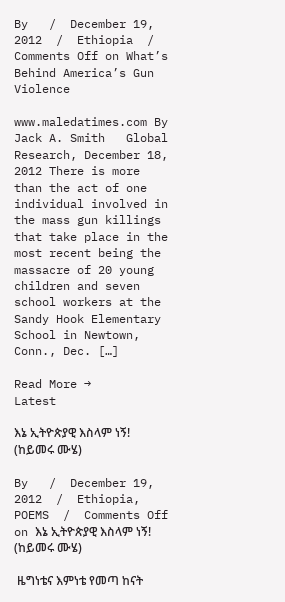By   /  December 19, 2012  /  Ethiopia  /  Comments Off on What’s Behind America’s Gun Violence

www.maledatimes.com By Jack A. Smith   Global Research, December 18, 2012 There is more than the act of one individual involved in the mass gun killings that take place in the most recent being the massacre of 20 young children and seven school workers at the Sandy Hook Elementary School in Newtown, Conn., Dec. […]

Read More →
Latest

እኔ ኢትዮጵያዊ እስላም ነኝ! (ከይመሩ ሙሄ)

By   /  December 19, 2012  /  Ethiopia, POEMS  /  Comments Off on እኔ ኢትዮጵያዊ እስላም ነኝ! (ከይመሩ ሙሄ)

 ዜግነቴና እምነቴ የመጣ ከናት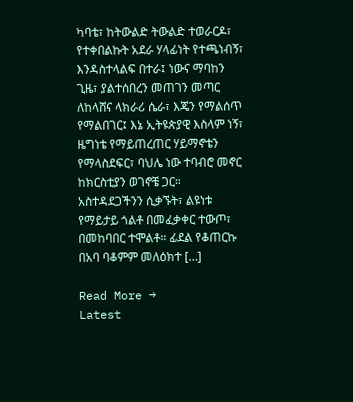ካባቴ፣ ከትውልድ ትውልድ ተወራርዶ፣ የተቀበልኩት አደራ ሃላፊነት የተጫነብኝ፣ እንዳስተላልፍ በተራ፤ ነውና ማባከን ጊዜ፣ ያልተሰበረን መጠገን መጣር ለከላሸና ላክራሪ ሴራ፣ እጄን የማልሰጥ የማልበገር፤ እኔ ኢትዩጵያዊ እስላም ነኝ፣ ዜግነቴ የማይጠረጠር ሃይማኖቴን የማላስደፍር፣ ባህሌ ነው ተባብሮ መኖር ከክርስቲያን ወገኖቼ ጋር። አስተዳደጋችንን ሲቃኙት፣ ልዩነቱ የማይታይ ጎልቶ በመፈቃቀር ተውጦ፣ በመከባበር ተሞልቶ። ፊደል የቆጠርኩ በአባ ባቆምም መለዕክተ […]

Read More →
Latest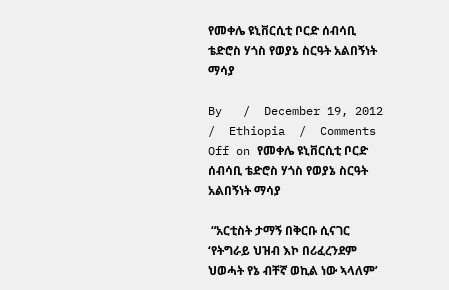የመቀሌ ዩኒቨርሲቲ ቦርድ ሰብሳቢ ቴድሮስ ሃጎስ የወያኔ ስርዓት አልበኝነት ማሳያ

By   /  December 19, 2012  /  Ethiopia  /  Comments Off on የመቀሌ ዩኒቨርሲቲ ቦርድ ሰብሳቢ ቴድሮስ ሃጎስ የወያኔ ስርዓት አልበኝነት ማሳያ

 “አርቲስት ታማኝ በቅርቡ ሲናገር ‘የትግራይ ህዝብ እኮ በሪፈረንደም ህወሓት የኔ ብቸኛ ወኪል ነው ኣላለም’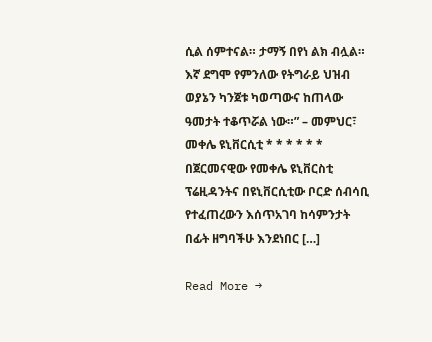ሲል ሰምተናል። ታማኝ በየነ ልክ ብሏል። እኛ ደግሞ የምንለው የትግራይ ህዝብ ወያኔን ካንጀቱ ካወጣውና ከጠላው ዓመታት ተቆጥሯል ነው።” – መምህር፣ መቀሌ ዩኒቨርሲቲ * * * * * * በጀርመናዊው የመቀሌ ዩኒቨርስቲ ፕሬዚዳንትና በዩኒቨርሲቲው ቦርድ ሰብሳቢ የተፈጠረውን እሰጥአገባ ከሳምንታት በፊት ዘግባችሁ እንደነበር […]

Read More →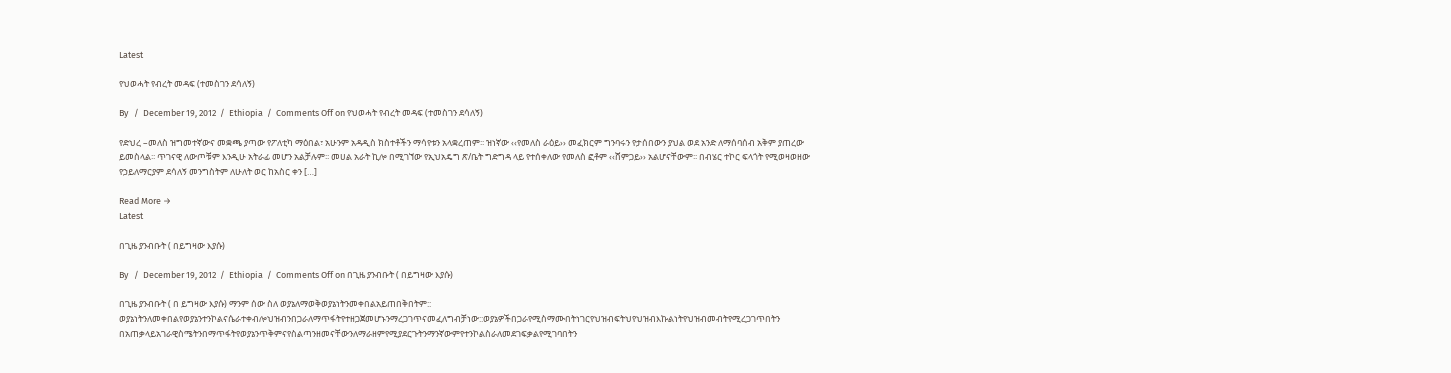Latest

የህወሓት የብረት መዳፍ (ተመስገን ደሳለኝ)

By   /  December 19, 2012  /  Ethiopia  /  Comments Off on የህወሓት የብረት መዳፍ (ተመስገን ደሳለኝ)

የድህረ –መለስ ዝግመተኛውና መቋጫ ያጣው የፖለቲካ ማዕበል፣ አሁንም አዳዲስ ክስተቶችን ማሳየቱን አላቋረጠም፡፡ ዝነኛው ‹‹የመለስ ራዕይ›› መፈክርም ግንባሩን የታሰበውን ያህል ወደ አንድ ለማሰባሰብ አቅም ያጠረው ይመስላል፡፡ ጥገናዊ ለውጦቹም እንዲሁ አትራፊ መሆን አልቻሉም፡፡ መሀል አራት ኪሎ በሚገኘው የኢህአዴግ ጽ/ቤት ግድግዳ ላይ የተሰቀለው የመለስ ፎቶም ‹‹ሸምጋይ›› አልሆናቸውም፡፡ በብሄር ተኮር ፍላጎት የሚወዛወዘው የኃይለማርያም ደሳለኝ መንግስትም ለሁለት ወር ከአስር ቀን […]

Read More →
Latest

በጊዜ ያንብቡት ( በይግዛው እያሱ)

By   /  December 19, 2012  /  Ethiopia  /  Comments Off on በጊዜ ያንብቡት ( በይግዛው እያሱ)

በጊዜ ያንብቡት ( በ ይግዛው እያሱ) ማንም ሰው ስለ ወያኔለማወቅወያኔነትንመቀበልአይጠበቅበትም:: ወያኔነትንለመቀበልየወያኔንተንኮልናሴራተቀብሎህዝብንበጋራለማጥፋትየተዘጋጀመሆኑንማረጋገጥናመፈለግብቻነው::ወያኔዎችበጋራየሚስማሙበትነገርየህዝብፍትህየህዝብእኩልነትየህዝብመብትየሚረጋገጥበትን በአጠቃላይአገራዊስሜትንበማጥፋትየወያኔንጥቅምናየስልጣንዘመናቸውንለማራዘምየሚያደርጉትንማንኛውምየተንኮልስራለመደገፍቃልየሚገባበትን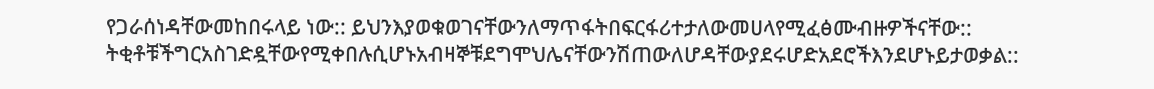የጋራሰነዳቸውመከበሩላይ ነው:: ይህንእያወቁወገናቸውንለማጥፋትበፍርፋሪተታለውመሀላየሚፈፅሙብዙዎችናቸው:: ትቂቶቹችግርአስገድዷቸውየሚቀበሉሲሆኑአብዛኞቹደግሞህሌናቸውንሽጠውለሆዳቸውያደሩሆድአደሮችእንደሆኑይታወቃል::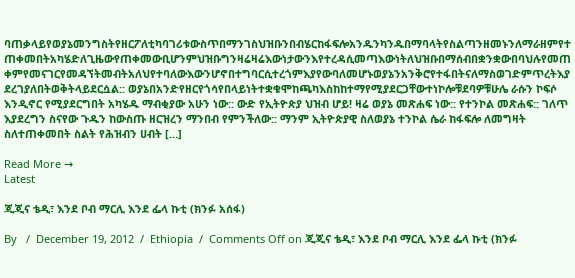ባጠቃላይየወያኔመንግስትየዘርፖለቲካባገሪቱውስጥበማንገስህዝቡንበብሄርከፋፍሎአንዱንካንዱበማባላትየስልጣንዘመኑንለማራዘምየተጠቀመበትአካሄድለጊዜውየጠቀመውቢሆንምህዝቡግንዛሬዛሬእውነታውንእየተረዳሲመጣእውነትለህዝቡበማሰብበቋንቋውበባህሉየመጠቀምየመናገርየመዳኘትመብትአለህየተባለውእውንሆኖበተግባርሲተረጎምእያየውባለመሆኑወያኔንአንቅሮየተፋበትናለማስወገድምጥረትእያደረገያለበትወቅትላይደርሷል:: ወያኔበአንድየዘርየጎሳየበላይነትተቋቁሞከጫካእስከከተማየሚያደርጋቸውተነኮሎቹደባዎቹሁሌ ራሱን ኮፍሶ እንዲኖር የሚያደርግበት አካሄዱ ማብቂያው አሁን ነው:: ውድ የኢትዮጵያ ህዝብ ሆይ! ዛሬ ወያኔ መጽሐፍ ነው:: የተንኮል መጽሐፍ:: ገለጥ እያደረግን ስናየው ጉዱን ከውስጡ ዘርዝረን ማንበብ የምንችለው:: ማንም ኢትዮጵያዊ ስለወያኔ ተንኮል ሴራ ከፋፍሎ ለመግዛት ስለተጠቀመበት ስልት የሕዝብን ሀብት […]

Read More →
Latest

ጂጂና ቴዲ፣ እንደ ቦብ ማርሊ እንደ ፌላ ኩቲ (ክንፉ አሰፋ)

By   /  December 19, 2012  /  Ethiopia  /  Comments Off on ጂጂና ቴዲ፣ እንደ ቦብ ማርሊ እንደ ፌላ ኩቲ (ክንፉ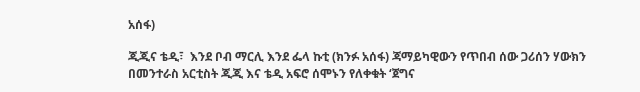አሰፋ)

ጂጂና ቴዲ፣  እንደ ቦብ ማርሊ እንደ ፌላ ኩቲ (ክንፉ አሰፋ) ጃማይካዊውን የጥበብ ሰው ጋሪሰን ሃውክን በመንተራስ አርቲስት ጂጂ እና ቴዲ አፍሮ ሰሞኑን የለቀቁት ‘ጀግና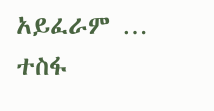አይፈራም … ተስፋ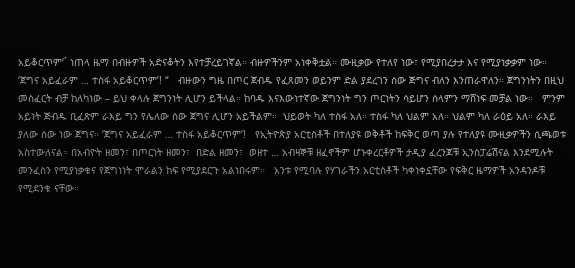አይቆርጥም‘´ ነጠላ ዜማ በብዙዎች አድናቆትን እየተቻረይገኛል። ብዙዎችንም አነቀቅቷል። ሙዚቃው የተለየ ነው፣ የሚያበረታታ እና የሚያነቃቃም ነው።   ‘ጀግና አይፈራም … ተስፋ አይቆርጥም’! “   ብዙውን ግዜ በጦር ጀብዱ የፈጸመን ወይንም ድል ያደረገን ሰው ጅግና ብለን እንጠራዋለን። ጀግንነትን በዚህ መስፈርት ብቻ ከለካነው – ይህ ቀላሉ ጀግንነት ሊሆን ይችላል። ከባዱ እናእውነተኛው ጀግንነት ግን ጦርነትን ሳይሆን ሰላምን ማሸነፍ መቻል ነው።   ምንም አይነት ጅብዱ ቢፈጽም ራእይ ግን የሌለው ሰው ጀግና ሊሆን አይችልም።  ህይወት ካለ ተስፋ አለ። ተስፋ ካለ ህልም አለ። ህልም ካለ ራዕይ አለ። ራእይ ያለው ሰው ነው ጀግና። ‘ጀግና አይፈራም … ተስፋ አይቆርጥም’!   የኢትዮጵያ አርቲስቶች በተለያዩ ወቅቶች ከፍቅር ወጣ ያሉ የተለያዩ ሙዚቃዎችን ሲጫወቱ አስተውለናል። በአብዮት ዘመን፣ በጦርነት ዘመን፣  በድል ዘመን፣  ወዘተ … አብዛኞቹ ዘፈኖችም ሆኑቀረርቶዎች ታዲያ ፈረንጆቹ ኢንስፓሬሽናል እንደሚሉት መንፈስን የሚያነቃቁና የጀግነነት ሞራልን ከፍ የሚያደርጉ አልነበሩም።   አንቱ የሚባሉ የሃገራችን አርቲስቶች ካቀነቀኗቸው የፍቅር ዜማዎች አንዳንዶቹ የሚደንቁ ናቸው።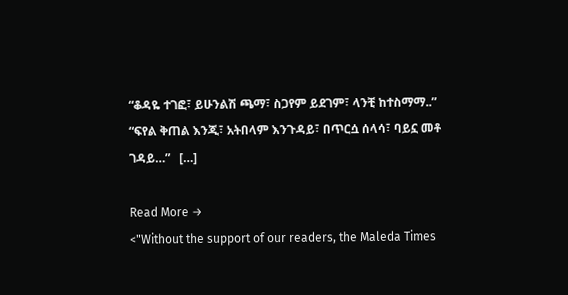“ቆዳዬ ተገፎ፣ ይሁንልሽ ጫማ፣ ስጋየም ይደገም፣ ላንቺ ከተስማማ..”   “ፍየል ቅጠል እንጂ፣ አትበላም እንጉዳይ፣ በጥርሷ ሰላሳ፣ ባይኗ መቶ ገዳይ…”   […]

Read More →
<"Without the support of our readers, the Maleda Times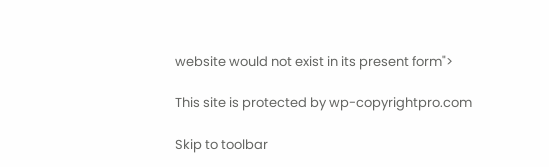website would not exist in its present form">

This site is protected by wp-copyrightpro.com

Skip to toolbar